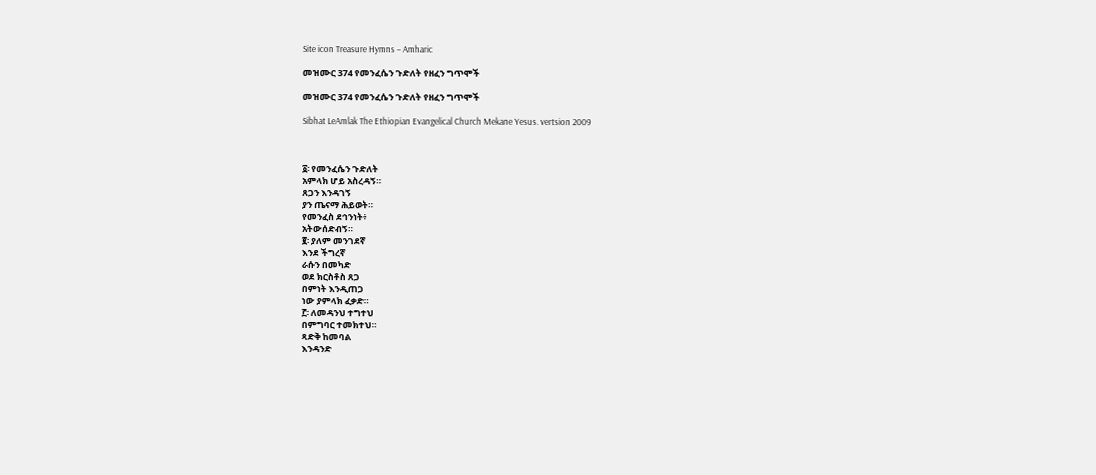Site icon Treasure Hymns – Amharic

መዝሙር 374 የመንፈሴን ጉድለት የዘፈን ግጥሞች

መዝሙር 374 የመንፈሴን ጉድለት የዘፈን ግጥሞች

Sibhat LeAmlak The Ethiopian Evangelical Church Mekane Yesus. vertsion 2009



፩፡ የመንፈሴን ጉድለት
አምላክ ሆይ አስረዳኝ።
ጸጋን እንዳገኝ
ያን ጤናማ ሕይወት።
የመንፈስ ደኅንነት፥
አትውሰድብኝ።
፪፡ ያለም መንገደኛ
እንደ ችግረኛ
ራሱን በመካድ
ወደ ክርስቶስ ጸጋ
በምነት እንዲጠጋ
ነው ያምላክ ፈቃድ።
፫፡ ለመዳንህ ተግተህ
በምግባር ተመክተህ።
ጻድቅ ከመባል
እንዳንድ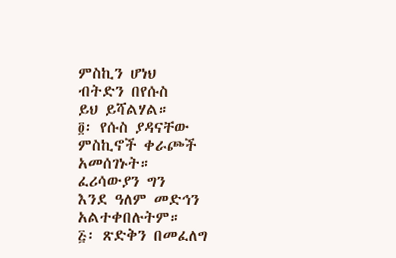ምስኪን ሆነህ
ብትድን በየሱስ
ይህ ይሻልሃል።
፬፡ የሱስ ያዳናቸው
ምስኪኖች ቀራጮች
አመሰገኑት።
ፈሪሳውያን ግን
እንደ ዓለም መድኅን
አልተቀበሉትም።
፭፡ ጽድቅን በመፈለግ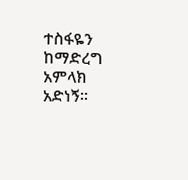ተስፋዬን ከማድረግ
አምላክ አድነኝ።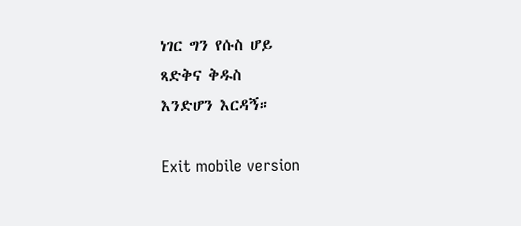ነገር ግን የሱስ ሆይ
ጻድቅና ቅዱስ
እንድሆን እርዳኝ።

Exit mobile version